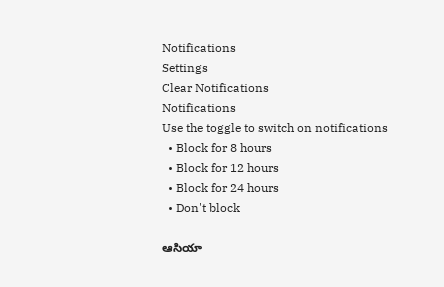Notifications
Settings
Clear Notifications
Notifications
Use the toggle to switch on notifications
  • Block for 8 hours
  • Block for 12 hours
  • Block for 24 hours
  • Don't block

ఆసియా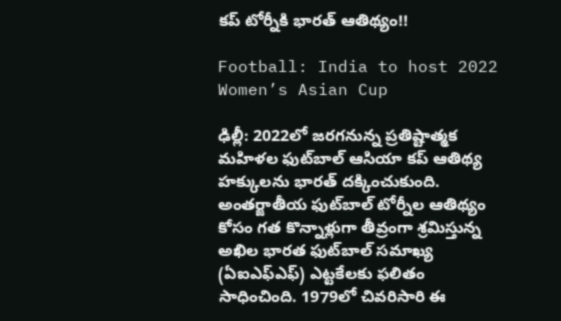కప్‌ టోర్నీకి భారత్‌ ఆతిథ్యం!!

Football: India to host 2022 Women’s Asian Cup

ఢిల్లీ: 2022లో జరగనున్న ప్రతిష్టాత్మక మహిళల ఫుట్‌బాల్‌ ఆసియా కప్‌ ఆతిథ్య హక్కులను భారత్‌ దక్కించుకుంది. అంతర్జాతీయ ఫుట్‌బాల్‌ టోర్నీల ఆతిథ్యం కోసం గత కొన్నాళ్లుగా తీవ్రంగా శ్రమిస్తున్న అఖిల భారత ఫుట్‌బాల్‌ సమాఖ్య (ఏఐఎఫ్‌ఎఫ్‌) ఎట్టకేలకు ఫలితం సాధించింది. 1979లో చివరిసారి ఈ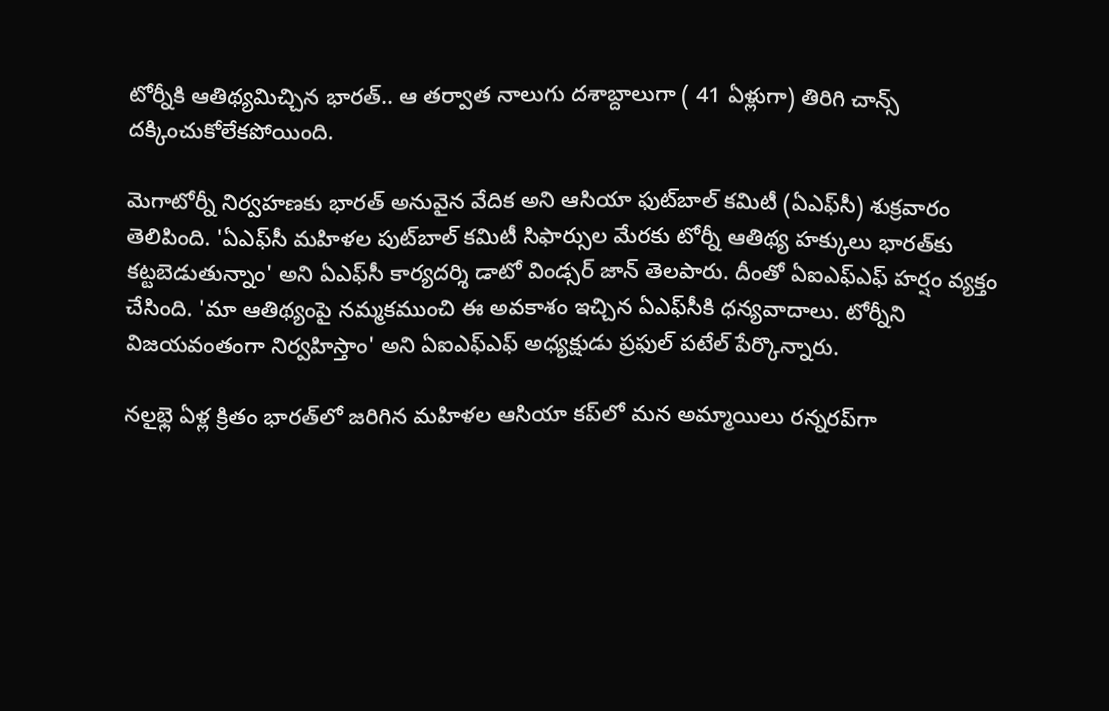టోర్నీకి ఆతిథ్యమిచ్చిన భారత్‌.. ఆ తర్వాత నాలుగు దశాబ్దాలుగా ( 41 ఏళ్లుగా) తిరిగి చాన్స్‌ దక్కించుకోలేకపోయింది.

మెగాటోర్నీ నిర్వహణకు భారత్‌ అనువైన వేదిక అని ఆసియా ఫుట్‌బాల్‌ కమిటీ (ఏఎఫ్‌సీ) శుక్రవారం తెలిపింది. 'ఏఎఫ్‌సీ మహిళల పుట్‌బాల్‌ కమిటీ సిఫార్సుల మేరకు టోర్నీ ఆతిథ్య హక్కులు భారత్‌కు కట్టబెడుతున్నాం' అని ఏఎఫ్‌సీ కార్యదర్శి డాటో విండ్సర్‌ జాన్‌ తెలపారు. దీంతో ఏఐఎఫ్‌ఎఫ్‌ హర్షం వ్యక్తం చేసింది. 'మా ఆతిథ్యంపై నమ్మకముంచి ఈ అవకాశం ఇచ్చిన ఏఎఫ్‌సీకి ధన్యవాదాలు. టోర్నీని విజయవంతంగా నిర్వహిస్తాం' అని ఏఐఎఫ్‌ఎఫ్‌ అధ్యక్షుడు ప్రఫుల్‌ పటేల్‌ పేర్కొన్నారు.

నలౖభ్లె ఏళ్ల క్రితం భారత్‌లో జరిగిన మహిళల ఆసియా కప్‌లో మన అమ్మాయిలు రన్నరప్‌గా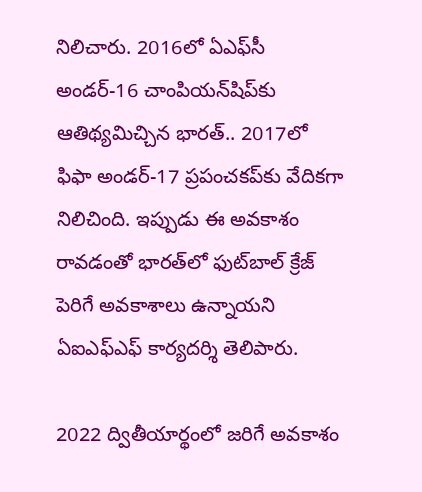నిలిచారు. 2016లో ఏఎఫ్‌సీ అండర్‌-16 చాంపియన్‌షిప్‌కు ఆతిథ్యమిచ్చిన భారత్‌.. 2017లో ఫిఫా అండర్‌-17 ప్రపంచకప్‌కు వేదికగా నిలిచింది. ఇప్పుడు ఈ అవకాశం రావడంతో భారత్‌లో ఫుట్‌బాల్‌ క్రేజ్‌ పెరిగే అవకాశాలు ఉన్నాయని ఏఐఎఫ్‌ఎఫ్‌ కార్యదర్శి తెలిపారు.

2022 ద్వితీయార్థంలో జరిగే అవకాశం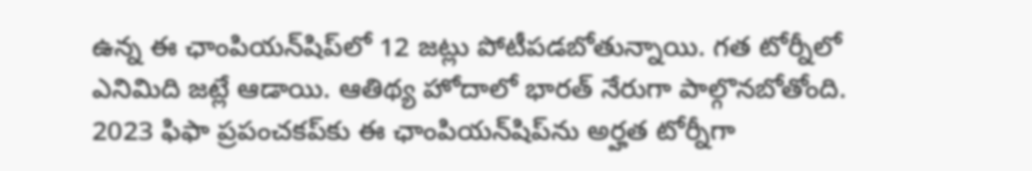ఉన్న ఈ ఛాంపియన్‌షిప్‌లో 12 జట్లు పోటీపడబోతున్నాయి. గత టోర్నీలో ఎనిమిది జట్లే ఆడాయి. ఆతిథ్య హోదాలో భారత్‌ నేరుగా పాల్గొనబోతోంది. 2023 ఫిఫా ప్రపంచకప్‌కు ఈ ఛాంపియన్‌షిప్‌ను అర్హత టోర్నీగా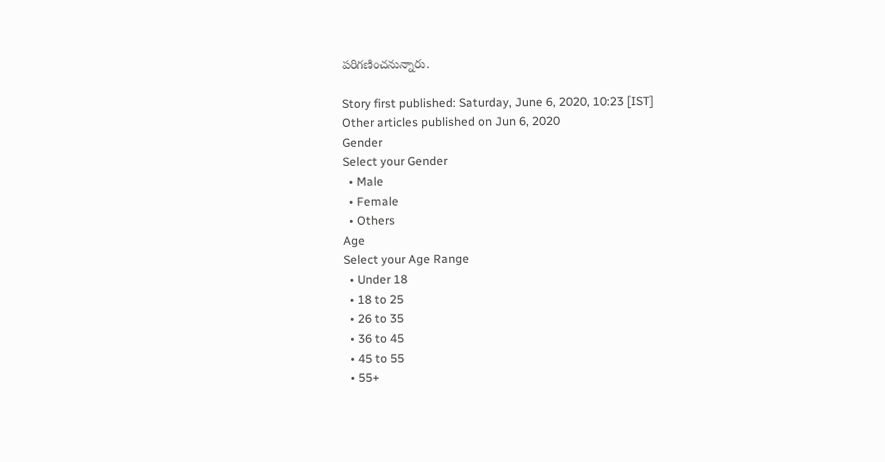పరిగణించనున్నారు.

Story first published: Saturday, June 6, 2020, 10:23 [IST]
Other articles published on Jun 6, 2020
Gender
Select your Gender
  • Male
  • Female
  • Others
Age
Select your Age Range
  • Under 18
  • 18 to 25
  • 26 to 35
  • 36 to 45
  • 45 to 55
  • 55+